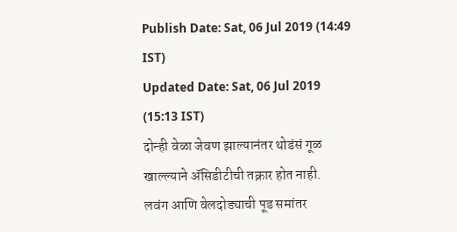Publish Date: Sat, 06 Jul 2019 (14:49 IST)
Updated Date: Sat, 06 Jul 2019 (15:13 IST)
दोन्ही वेळा जेवण झाल्यानंतर थोडंसं गूळ खाल्ल्याने ॲसिडीटीची तक्रार होत नाही.
लवंग आणि वेलदोड्याची पूड समांतर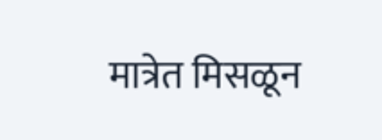मात्रेत मिसळून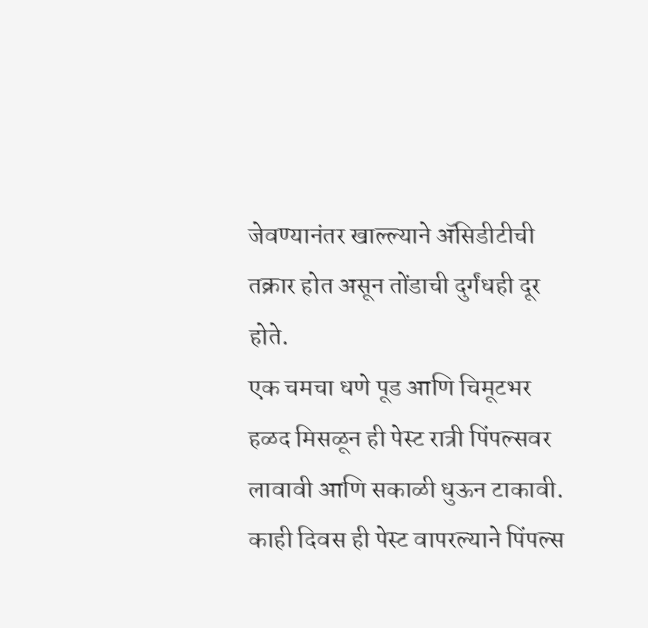जेवण्यानंतर खाल्ल्याने ॲसिडीटीची तक्रार होत असून तोंडाची दुर्गंधही दूर होते.
एक चमचा धणे पूड आणि चिमूटभर हळद मिसळून ही पेस्ट रात्री पिंपल्सवर लावावी आणि सकाळी धुऊन टाकावी. काही दिवस ही पेस्ट वापरल्याने पिंपल्स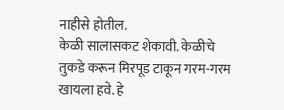नाहीसे होतील.
केळी सालासकट शेकावी. केळीचे तुकडे करून मिरपूड टाकून गरम-गरम खायला हवे. हे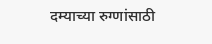दम्याच्या रुग्णांसाठी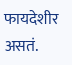फायदेशीर असतं.